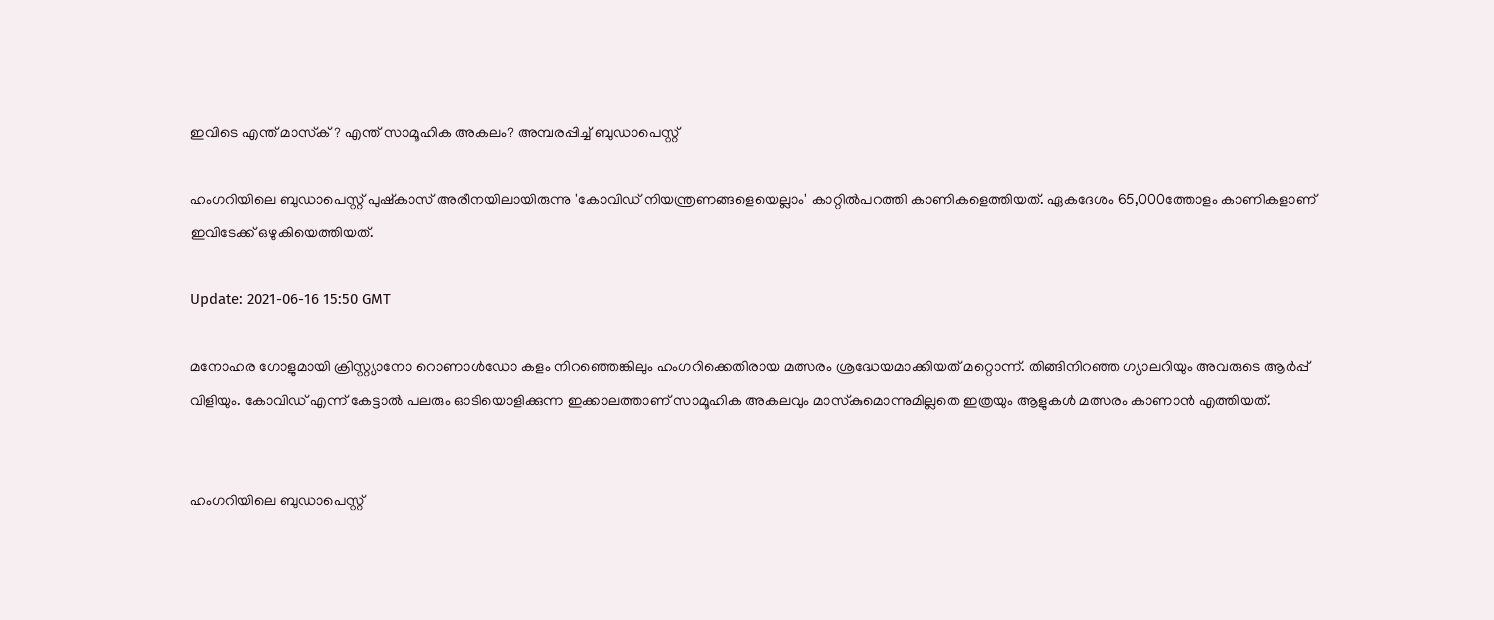ഇവിടെ എന്ത് മാസ്‌ക്? എന്ത് സാമൂഹിക അകലം? അമ്പരപ്പിച്ച് ബുഡാപെസ്റ്റ്

ഹംഗറിയിലെ ബുഡാപെസ്റ്റ് പുഷ്‌കാസ് അരീനയിലായിരുന്നു 'കോവിഡ് നിയന്ത്രണങ്ങളെയെല്ലാം' കാറ്റില്‍പറത്തി കാണികളെത്തിയത്. ഏകദേശം 65,000ത്തോളം കാണികളാണ് ഇവിടേക്ക് ഒഴുകിയെത്തിയത്.

Update: 2021-06-16 15:50 GMT

മനോഹര ഗോളുമായി ക്രിസ്റ്റ്യാനോ റൊണാള്‍ഡോ കളം നിറഞ്ഞെങ്കിലും ഹംഗറിക്കെതിരായ മത്സരം ശ്രദ്ധേയമാക്കിയത് മറ്റൊന്ന്. തിങ്ങിനിറഞ്ഞ ഗ്യാലറിയും അവരുടെ ആര്‍പ്പ് വിളിയും. കോവിഡ് എന്ന് കേട്ടാല്‍ പലരും ഓടിയൊളിക്കുന്ന ഇക്കാലത്താണ് സാമൂഹിക അകലവും മാസ്‌കുമൊന്നുമില്ലതെ ഇത്രയും ആളുകള്‍ മത്സരം കാണാന്‍ എത്തിയത്.


ഹംഗറിയിലെ ബുഡാപെസ്റ്റ്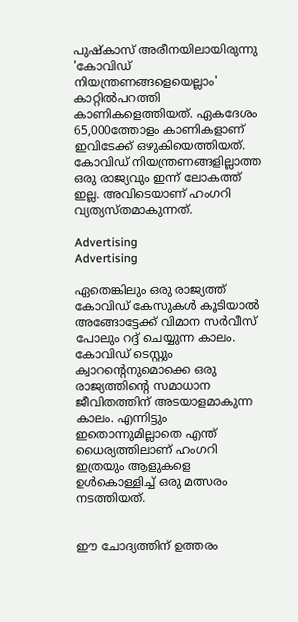പുഷ്‌കാസ് അരീനയിലായിരുന്നു 'കോവിഡ് നിയന്ത്രണങ്ങളെയെല്ലാം' കാറ്റില്‍പറത്തി കാണികളെത്തിയത്. ഏകദേശം 65,000ത്തോളം കാണികളാണ് ഇവിടേക്ക് ഒഴുകിയെത്തിയത്. കോവിഡ് നിയന്ത്രണങ്ങളില്ലാത്ത ഒരു രാജ്യവും ഇന്ന് ലോകത്ത് ഇല്ല. അവിടെയാണ് ഹംഗറി വ്യത്യസ്തമാകുന്നത്.

Advertising
Advertising

ഏതെങ്കിലും ഒരു രാജ്യത്ത് കോവിഡ് കേസുകള്‍ കൂടിയാല്‍ അങ്ങോട്ടേക്ക് വിമാന സര്‍വീസ് പോലും റദ്ദ് ചെയ്യുന്ന കാലം. കോവിഡ് ടെസ്റ്റും ക്വാറന്റെനുമൊക്കെ ഒരു രാജ്യത്തിന്റെ സമാധാന ജീവിതത്തിന് അടയാളമാകുന്ന കാലം. എന്നിട്ടും ഇതൊന്നുമില്ലാതെ എന്ത് ധൈര്യത്തിലാണ് ഹംഗറി ഇത്രയും ആളുകളെ ഉള്‍കൊള്ളിച്ച് ഒരു മത്സരം നടത്തിയത്.


ഈ ചോദ്യത്തിന് ഉത്തരം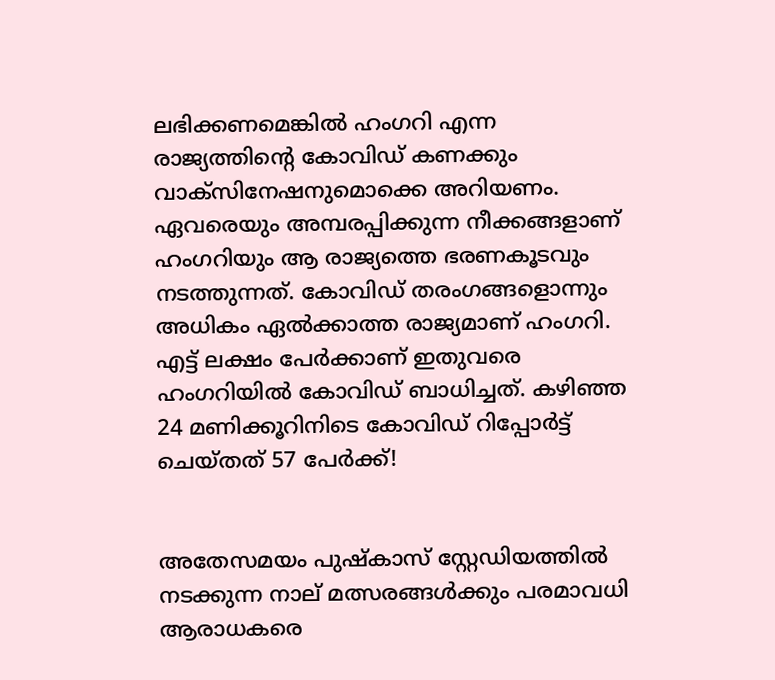ലഭിക്കണമെങ്കില്‍ ഹംഗറി എന്ന രാജ്യത്തിന്റെ കോവിഡ് കണക്കും വാക്‌സിനേഷനുമൊക്കെ അറിയണം. ഏവരെയും അമ്പരപ്പിക്കുന്ന നീക്കങ്ങളാണ് ഹംഗറിയും ആ രാജ്യത്തെ ഭരണകൂടവും നടത്തുന്നത്. കോവിഡ് തരംഗങ്ങളൊന്നും അധികം ഏല്‍ക്കാത്ത രാജ്യമാണ് ഹംഗറി. എട്ട് ലക്ഷം പേര്‍ക്കാണ് ഇതുവരെ ഹംഗറിയില്‍ കോവിഡ് ബാധിച്ചത്. കഴിഞ്ഞ 24 മണിക്കൂറിനിടെ കോവിഡ് റിപ്പോർട്ട് ചെയ്തത് 57 പേര്‍ക്ക്!


അതേസമയം പുഷ്‌കാസ് സ്റ്റേഡിയത്തില്‍ നടക്കുന്ന നാല് മത്സരങ്ങള്‍ക്കും പരമാവധി ആരാധകരെ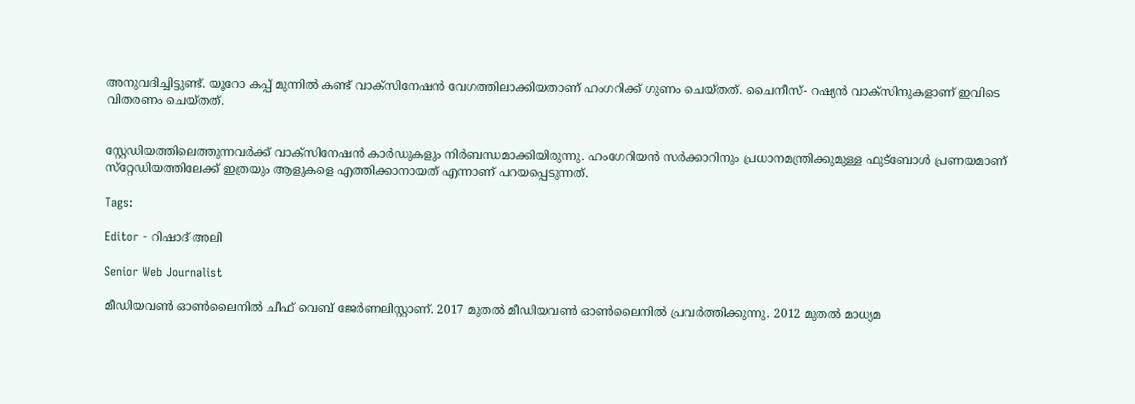അനുവദിച്ചിട്ടുണ്ട്. യൂറോ കപ്പ് മുന്നില്‍ കണ്ട് വാക്‌സിനേഷന്‍ വേഗത്തിലാക്കിയതാണ് ഹംഗറിക്ക് ഗുണം ചെയ്തത്. ചൈനീസ്- റഷ്യന്‍ വാക്‌സിനുകളാണ് ഇവിടെ വിതരണം ചെയ്തത്.


സ്റ്റേഡിയത്തിലെത്തുന്നവര്‍ക്ക് വാക്‌സിനേഷന്‍ കാര്‍ഡുകളും നിര്‍ബന്ധമാക്കിയിരുന്നു. ഹംഗേറിയന്‍ സര്‍ക്കാറിനും പ്രധാനമന്ത്രിക്കുമുള്ള ഫുട്ബോള്‍ പ്രണയമാണ് സ്‌റ്റേഡിയത്തിലേക്ക് ഇത്രയും ആളുകളെ എത്തിക്കാനായത് എന്നാണ് പറയപ്പെടുന്നത്.

Tags:

Editor - റിഷാദ് അലി

Senior Web Journalist

മീഡിയവൺ ഓൺലൈനിൽ ചീഫ് വെബ് ജേർണലിസ്റ്റാണ്. 2017 മുതൽ മീഡിയവൺ ഓൺലൈനിൽ പ്രവർത്തിക്കുന്നു. 2012 മുതൽ മാധ്യമ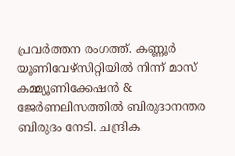പ്രവർത്തന രംഗത്ത്. കണ്ണൂര്‍ യൂണിവേഴ്‌സിറ്റിയിൽ നിന്ന് മാസ് കമ്മ്യൂണിക്കേഷന്‍ & ജേര്‍ണലിസത്തില്‍ ബിരുദാനന്തര ബിരുദം നേടി. ചന്ദ്രിക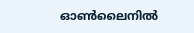ഓണ്‍ലൈനില്‍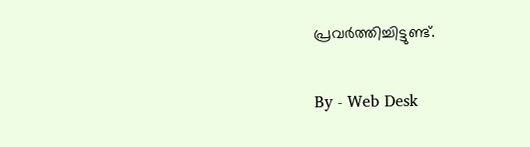പ്രവര്‍ത്തിച്ചിട്ടുണ്ട്.

By - Web Desk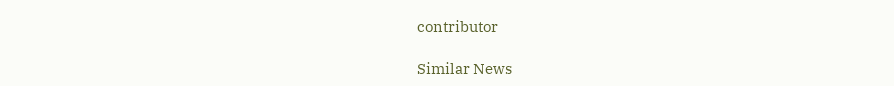contributor

Similar News